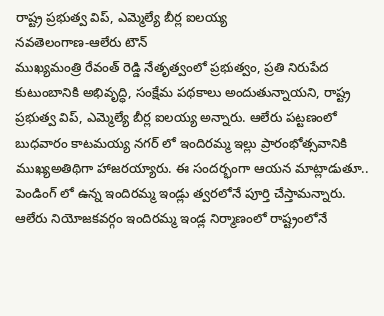రాష్ట్ర ప్రభుత్వ విప్, ఎమ్మెల్యే బీర్ల ఐలయ్య
నవతెలంగాణ-ఆలేరు టౌన్
ముఖ్యమంత్రి రేవంత్ రెడ్డి నేతృత్వంలో ప్రభుత్వం, ప్రతి నిరుపేద కుటుంబానికి అభివృద్ధి, సంక్షేమ పథకాలు అందుతున్నాయని, రాష్ట్ర ప్రభుత్వ విప్, ఎమ్మెల్యే బీర్ల ఐలయ్య అన్నారు. ఆలేరు పట్టణంలో బుధవారం కాటమయ్య నగర్ లో ఇందిరమ్మ ఇల్లు ప్రారంభోత్సవానికి ముఖ్యఅతిథిగా హాజరయ్యారు. ఈ సందర్భంగా ఆయన మాట్లాడుతూ.. పెండింగ్ లో ఉన్న ఇందిరమ్మ ఇండ్లు త్వరలోనే పూర్తి చేస్తామన్నారు.
ఆలేరు నియోజకవర్గం ఇందిరమ్మ ఇండ్ల నిర్మాణంలో రాష్ట్రంలోనే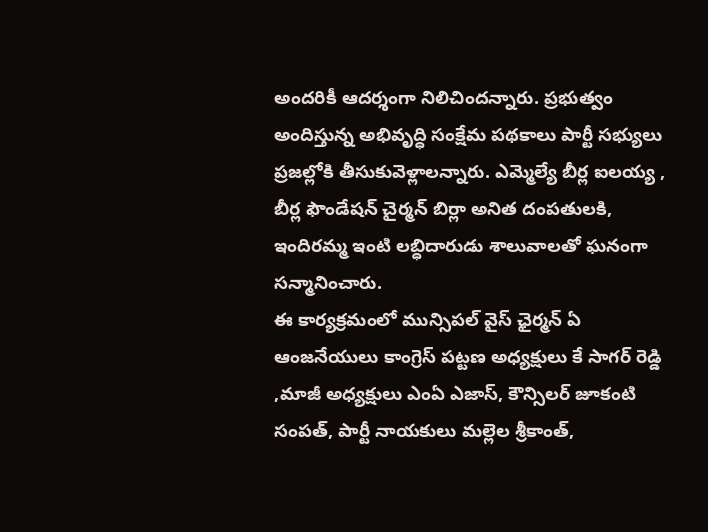అందరికీ ఆదర్శంగా నిలిచిందన్నారు. ప్రభుత్వం అందిస్తున్న అభివృద్ధి సంక్షేమ పథకాలు పార్టీ సభ్యులు ప్రజల్లోకి తీసుకువెళ్లాలన్నారు. ఎమ్మెల్యే బీర్ల ఐలయ్య , బీర్ల ఫౌండేషన్ చైర్మన్ బిర్లా అనిత దంపతులకి, ఇందిరమ్మ ఇంటి లబ్ధిదారుడు శాలువాలతో ఘనంగా సన్మానించారు.
ఈ కార్యక్రమంలో మున్సిపల్ వైస్ ఛైర్మన్ ఏ ఆంజనేయులు కాంగ్రెస్ పట్టణ అధ్యక్షులు కే సాగర్ రెడ్డి ,మాజీ అధ్యక్షులు ఎంఏ ఎజాస్, కౌన్సిలర్ జూకంటి సంపత్, పార్టీ నాయకులు మల్లెల శ్రీకాంత్,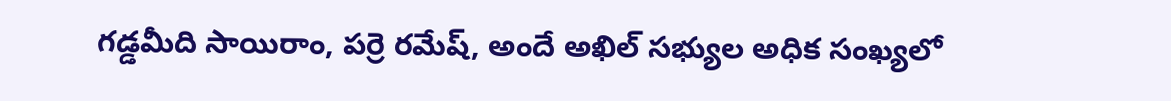గడ్డమీది సాయిరాం, పర్రె రమేష్, అందే అఖిల్ సభ్యుల అధిక సంఖ్యలో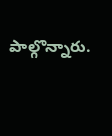పాల్గొన్నారు.